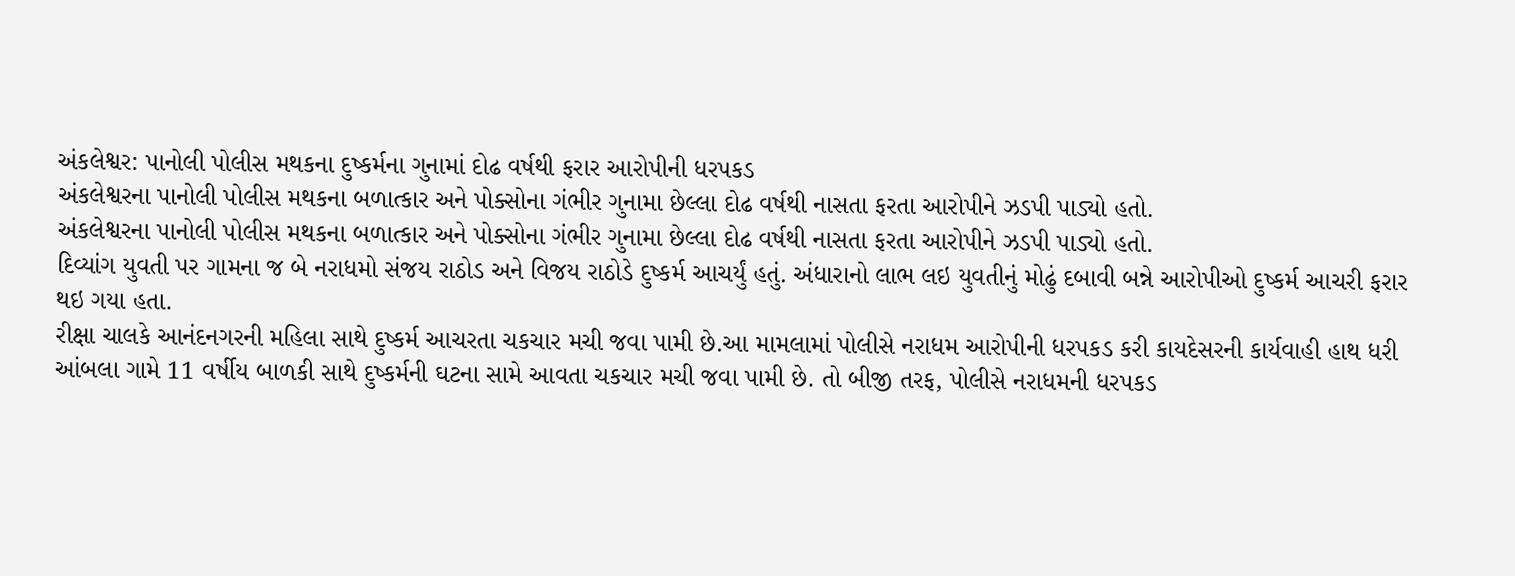અંકલેશ્વર: પાનોલી પોલીસ મથકના દુષ્કર્મના ગુનામાં દોઢ વર્ષથી ફરાર આરોપીની ધરપકડ
અંકલેશ્વરના પાનોલી પોલીસ મથકના બળાત્કાર અને પોક્સોના ગંભીર ગુનામા છેલ્લા દોઢ વર્ષથી નાસતા ફરતા આરોપીને ઝડપી પાડ્યો હતો.
અંકલેશ્વરના પાનોલી પોલીસ મથકના બળાત્કાર અને પોક્સોના ગંભીર ગુનામા છેલ્લા દોઢ વર્ષથી નાસતા ફરતા આરોપીને ઝડપી પાડ્યો હતો.
દિવ્યાંગ યુવતી પર ગામના જ બે નરાધમો સંજય રાઠોડ અને વિજય રાઠોડે દુષ્કર્મ આચર્યું હતું. અંધારાનો લાભ લઇ યુવતીનું મોઢું દબાવી બન્ને આરોપીઓ દુષ્કર્મ આચરી ફરાર થઇ ગયા હતા.
રીક્ષા ચાલકે આનંદનગરની મહિલા સાથે દુષ્કર્મ આચરતા ચકચાર મચી જવા પામી છે.આ મામલામાં પોલીસે નરાધમ આરોપીની ધરપકડ કરી કાયદેસરની કાર્યવાહી હાથ ધરી
આંબલા ગામે 11 વર્ષીય બાળકી સાથે દુષ્કર્મની ઘટના સામે આવતા ચકચાર મચી જવા પામી છે. તો બીજી તરફ, પોલીસે નરાધમની ધરપકડ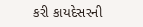કરી કાયદેસરની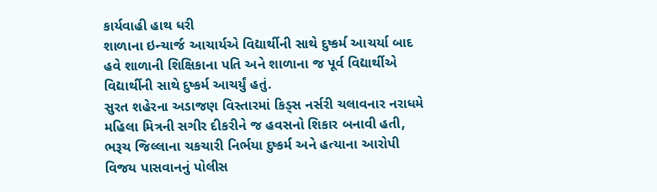કાર્યવાહી હાથ ધરી
શાળાના ઇન્ચાર્જ આચાર્યએ વિદ્યાર્થીની સાથે દુષ્કર્મ આચર્યા બાદ હવે શાળાની શિક્ષિકાના પતિ અને શાળાના જ પૂર્વ વિદ્યાર્થીએ વિદ્યાર્થીની સાથે દુષ્કર્મ આચર્યું હતું.
સુરત શહેરના અડાજણ વિસ્તારમાં કિડ્સ નર્સરી ચલાવનાર નરાધમે મહિલા મિત્રની સગીર દીકરીને જ હવસનો શિકાર બનાવી હતી,
ભરૂચ જિલ્લાના ચકચારી નિર્ભયા દુષ્કર્મ અને હત્યાના આરોપી વિજય પાસવાનનું પોલીસ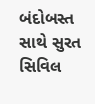બંદોબસ્ત સાથે સુરત સિવિલ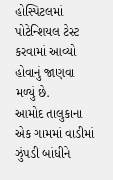હોસ્પિટલમાં પોટેન્શિયલ ટેસ્ટ કરવામાં આવ્યો હોવાનું જાણવા મળ્યું છે.
આમોદ તાલુકાના એક ગામમાં વાડીમાં ઝુંપડી બાંધીને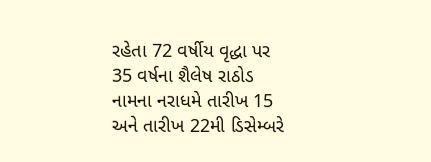રહેતા 72 વર્ષીય વૃદ્ધા પર 35 વર્ષના શૈલેષ રાઠોડ નામના નરાધમે તારીખ 15 અને તારીખ 22મી ડિસેમ્બરે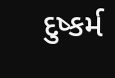દુષ્કર્મ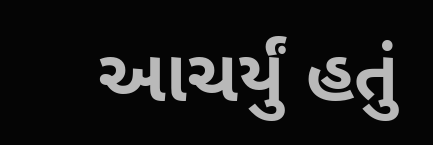આચર્યું હતું